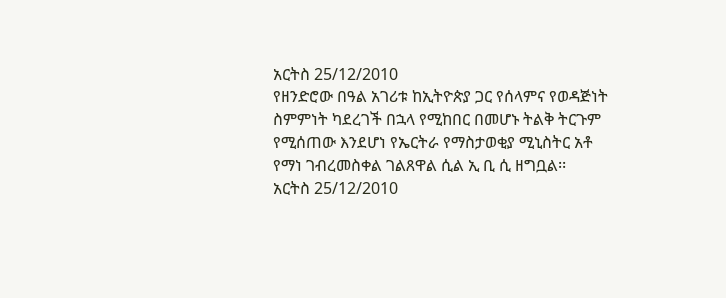አርትስ 25/12/2010
የዘንድሮው በዓል አገሪቱ ከኢትዮጵያ ጋር የሰላምና የወዳጅነት ስምምነት ካደረገች በኋላ የሚከበር በመሆኑ ትልቅ ትርጉም የሚሰጠው እንደሆነ የኤርትራ የማስታወቂያ ሚኒስትር አቶ የማነ ገብረመስቀል ገልጸዋል ሲል ኢ ቢ ሲ ዘግቧል፡፡
አርትስ 25/12/2010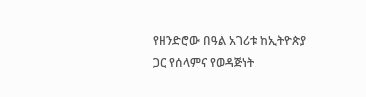የዘንድሮው በዓል አገሪቱ ከኢትዮጵያ ጋር የሰላምና የወዳጅነት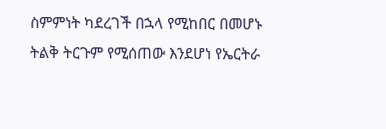ስምምነት ካደረገች በኋላ የሚከበር በመሆኑ ትልቅ ትርጉም የሚሰጠው እንደሆነ የኤርትራ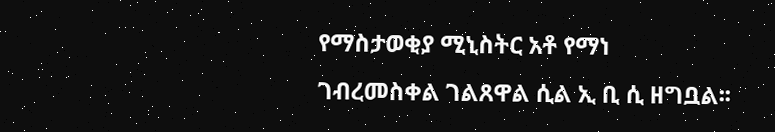የማስታወቂያ ሚኒስትር አቶ የማነ ገብረመስቀል ገልጸዋል ሲል ኢ ቢ ሲ ዘግቧል፡፡